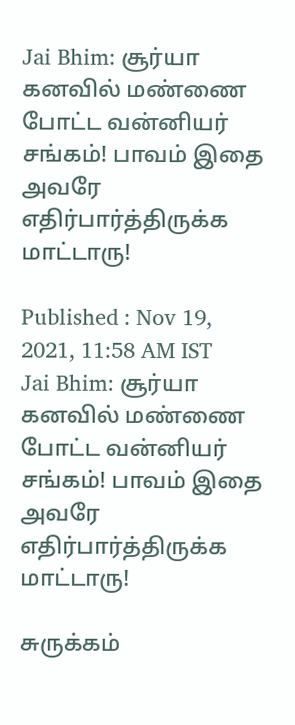Jai Bhim: சூர்யா கனவில் மண்ணை போட்ட வன்னியர் சங்கம்! பாவம் இதை அவரே எதிர்பார்த்திருக்க மாட்டாரு!

Published : Nov 19, 2021, 11:58 AM IST
Jai Bhim: சூர்யா கனவில் மண்ணை போட்ட வன்னியர் சங்கம்! பாவம் இதை அவரே எதிர்பார்த்திருக்க மாட்டாரு!

சுருக்கம்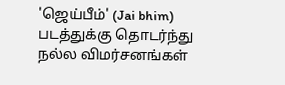'ஜெய்பீம்' (Jai bhim) படத்துக்கு தொடர்ந்து நல்ல விமர்சனங்கள்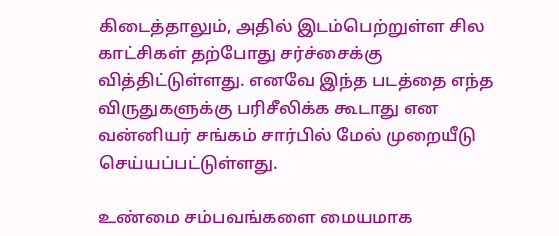கிடைத்தாலும், அதில் இடம்பெற்றுள்ள சில காட்சிகள் தற்போது சர்ச்சைக்கு வித்திட்டுள்ளது. எனவே இந்த படத்தை எந்த விருதுகளுக்கு பரிசீலிக்க கூடாது என வன்னியர் சங்கம் சார்பில் மேல் முறையீடு செய்யப்பட்டுள்ளது.

உண்மை சம்பவங்களை மையமாக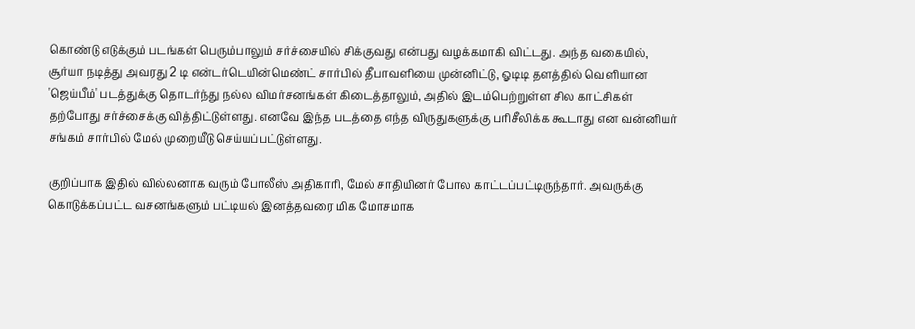கொண்டு எடுக்கும் படங்கள் பெரும்பாலும் சர்ச்சையில் சிக்குவது என்பது வழக்கமாகி விட்டது. அந்த வகையில், சூர்யா நடித்து அவரது 2 டி என்டர்டெயின்மெண்ட் சார்பில் தீபாவளியை முன்னிட்டு, ஓடிடி தளத்தில் வெளியான 'ஜெய்பீம்' படத்துக்கு தொடர்ந்து நல்ல விமர்சனங்கள் கிடைத்தாலும், அதில் இடம்பெற்றுள்ள சில காட்சிகள் தற்போது சர்ச்சைக்கு வித்திட்டுள்ளது. எனவே இந்த படத்தை எந்த விருதுகளுக்கு பரிசீலிக்க கூடாது என வன்னியர் சங்கம் சார்பில் மேல் முறையீடு செய்யப்பட்டுள்ளது.

குறிப்பாக இதில் வில்லனாக வரும் போலீஸ் அதிகாரி, மேல் சாதியினர் போல காட்டப்பட்டிருந்தார். அவருக்கு கொடுக்கப்பட்ட வசனங்களும் பட்டியல் இனத்தவரை மிக மோசமாக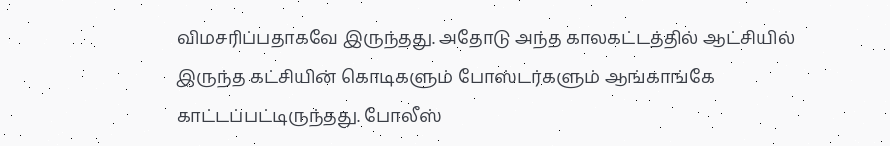விமசரிப்பதாகவே இருந்தது. அதோடு அந்த காலகட்டத்தில் ஆட்சியில் இருந்த கட்சியின் கொடிகளும் போஸ்டர்களும் ஆங்காங்கே காட்டப்பட்டிருந்தது. போலீஸ்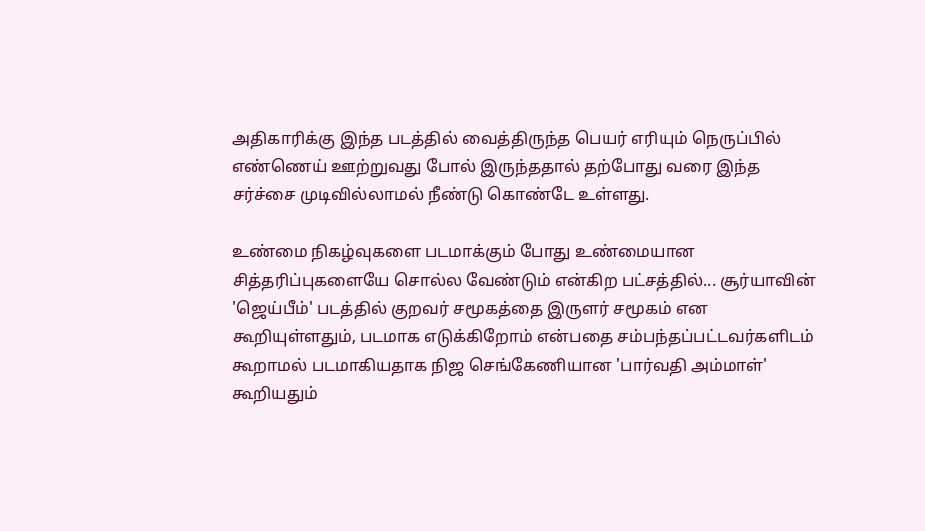அதிகாரிக்கு இந்த படத்தில் வைத்திருந்த பெயர் எரியும் நெருப்பில் எண்ணெய் ஊற்றுவது போல் இருந்ததால் தற்போது வரை இந்த சர்ச்சை முடிவில்லாமல் நீண்டு கொண்டே உள்ளது.

உண்மை நிகழ்வுகளை படமாக்கும் போது உண்மையான சித்தரிப்புகளையே சொல்ல வேண்டும் என்கிற பட்சத்தில்... சூர்யாவின் 'ஜெய்பீம்' படத்தில் குறவர் சமூகத்தை இருளர் சமூகம் என கூறியுள்ளதும், படமாக எடுக்கிறோம் என்பதை சம்பந்தப்பட்டவர்களிடம் கூறாமல் படமாகியதாக நிஜ செங்கேணியான 'பார்வதி அம்மாள்' கூறியதும்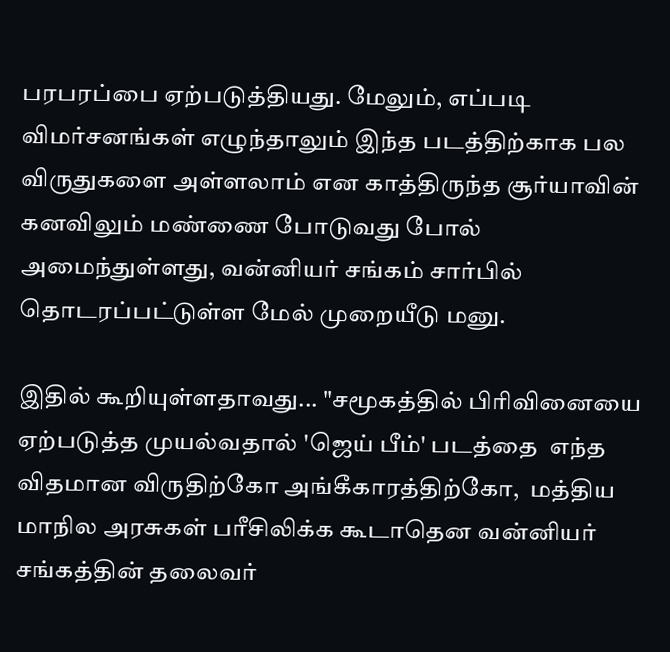பரபரப்பை ஏற்படுத்தியது. மேலும், எப்படி விமர்சனங்கள் எழுந்தாலும் இந்த படத்திற்காக பல விருதுகளை அள்ளலாம் என காத்திருந்த சூர்யாவின் கனவிலும் மண்ணை போடுவது போல் அமைந்துள்ளது, வன்னியர் சங்கம் சார்பில் தொடரப்பட்டுள்ள மேல் முறையீடு மனு.

இதில் கூறியுள்ளதாவது... "சமூகத்தில் பிரிவினையை ஏற்படுத்த முயல்வதால் 'ஜெய் பீம்' படத்தை  எந்த விதமான விருதிற்கோ அங்கீகாரத்திற்கோ,  மத்திய மாநில அரசுகள் பரீசிலிக்க கூடாதென வன்னியர் சங்கத்தின் தலைவர்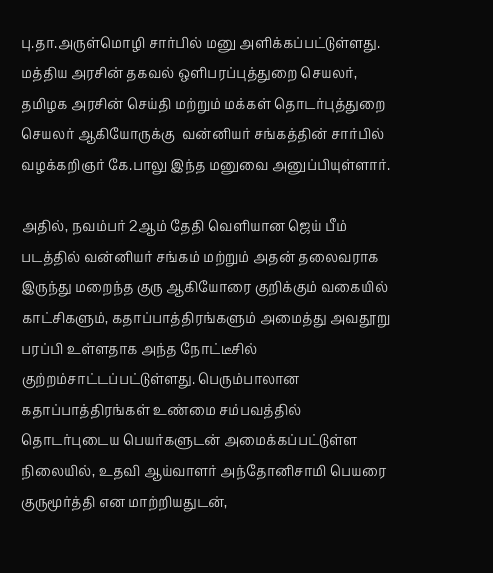பு.தா.அருள்மொழி சார்பில் மனு அளிக்கப்பட்டுள்ளது. மத்திய அரசின் தகவல் ஒளிபரப்புத்துறை செயலர், தமிழக அரசின் செய்தி மற்றும் மக்கள் தொடர்புத்துறை செயலர் ஆகியோருக்கு  வன்னியர் சங்கத்தின் சார்பில் வழக்கறிஞர் கே.பாலு இந்த மனுவை அனுப்பியுள்ளார்.

அதில், நவம்பர் 2ஆம் தேதி வெளியான ஜெய் பீம் படத்தில் வன்னியர் சங்கம் மற்றும் அதன் தலைவராக இருந்து மறைந்த குரு ஆகியோரை குறிக்கும் வகையில் காட்சிகளும், கதாப்பாத்திரங்களும் அமைத்து அவதூறு பரப்பி உள்ளதாக அந்த நோட்டீசில் குற்றம்சாட்டப்பட்டுள்ளது. பெரும்பாலான கதாப்பாத்திரங்கள் உண்மை சம்பவத்தில் தொடர்புடைய பெயர்களுடன் அமைக்கப்பட்டுள்ள நிலையில், உதவி ஆய்வாளர் அந்தோனிசாமி பெயரை  குருமூர்த்தி என மாற்றியதுடன்,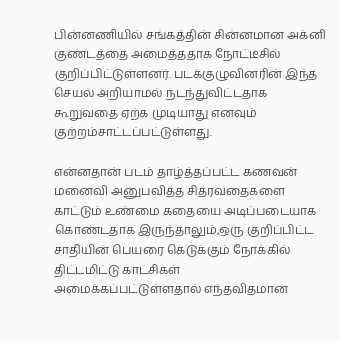பின்னணியில் சங்கத்தின் சின்னமான அக்னி குண்டத்தை அமைத்ததாக நோட்டீசில் குறிப்பிட்டுள்ளனர். படக்குழுவினரின் இந்த செயல் அறியாமல் நடந்துவிட்டதாக கூறுவதை ஏற்க முடியாது எனவும் குற்றம்சாட்டப்பட்டுள்ளது.

என்னதான் படம் தாழ்த்தப்பட்ட கணவன் மனைவி அனுபவித்த சித்ரவதைகளை காட்டும் உண்மை கதையை அடிப்படையாக கொண்டதாக இருந்தாலும்,ஒரு குறிப்பிட்ட சாதியின் பெயரை கெடுக்கும் நோக்கில் திட்டமிட்டு காட்சிகள் அமைக்கப்பட்டுள்ளதால் எந்தவிதமான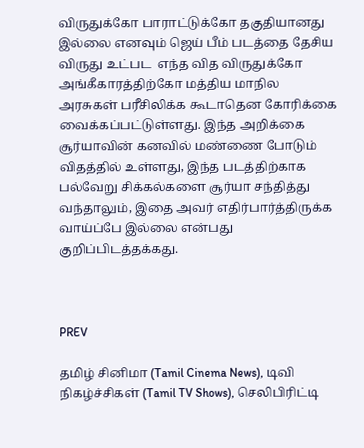விருதுக்கோ பாராட்டுக்கோ தகுதியானது இல்லை எனவும் ஜெய் பீம் படத்தை தேசிய விருது உட்பட  எந்த வித விருதுக்கோ அங்கீகாரத்திற்கோ மத்திய மாநில அரசுகள் பரீசிலிக்க கூடாதென கோரிக்கை வைக்கப்பட்டுள்ளது. இந்த அறிக்கை சூர்யாவின் கனவில் மண்ணை போடும் விதத்தில் உள்ளது, இந்த படத்திற்காக பல்வேறு சிக்கல்களை சூர்யா சந்தித்து வந்தாலும், இதை அவர் எதிர்பார்த்திருக்க வாய்ப்பே இல்லை என்பது குறிப்பிடத்தக்கது.



PREV

தமிழ் சினிமா (Tamil Cinema News), டிவி நிகழ்ச்சிகள் (Tamil TV Shows), செலிபிரிட்டி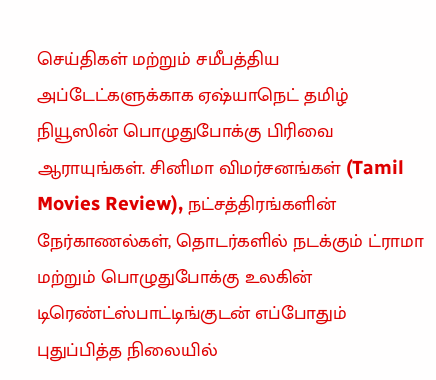செய்திகள் மற்றும் சமீபத்திய அப்டேட்களுக்காக ஏஷ்யாநெட் தமிழ் நியூஸின் பொழுதுபோக்கு பிரிவை ஆராயுங்கள். சினிமா விமர்சனங்கள் (Tamil Movies Review), நட்சத்திரங்களின் நேர்காணல்கள், தொடர்களில் நடக்கும் ட்ராமா மற்றும் பொழுதுபோக்கு உலகின் டிரெண்ட்ஸ்பாட்டிங்குடன் எப்போதும் புதுப்பித்த நிலையில்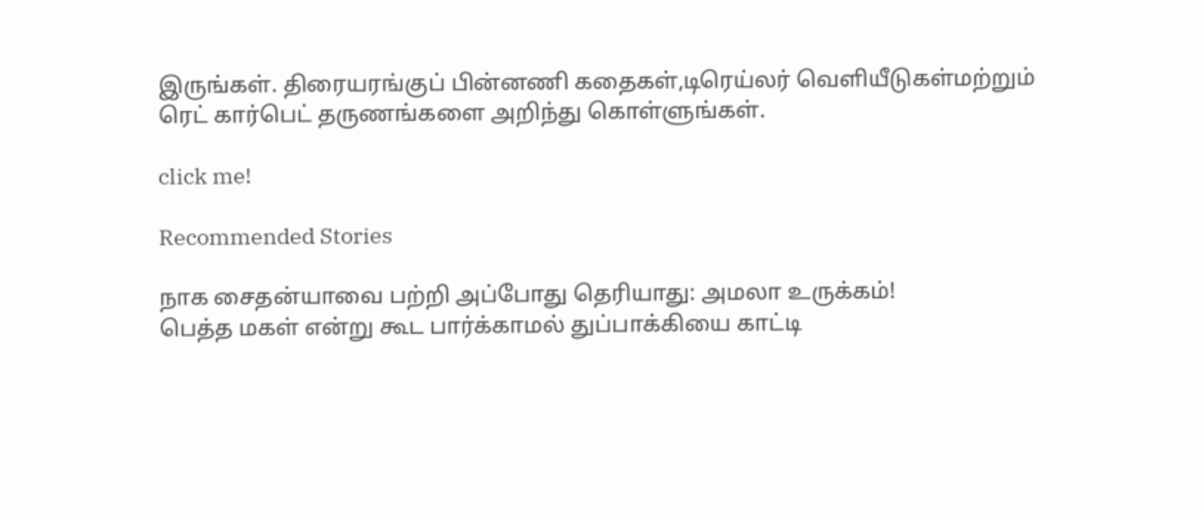இருங்கள். திரையரங்குப் பின்னணி கதைகள்,டிரெய்லர் வெளியீடுகள்மற்றும் ரெட் கார்பெட் தருணங்களை அறிந்து கொள்ளுங்கள்.

click me!

Recommended Stories

நாக சைதன்யாவை பற்றி அப்போது தெரியாது: அமலா உருக்கம்!
பெத்த மகள் என்று கூட பார்க்காமல் துப்பாக்கியை காட்டி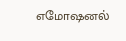எமோஷனல்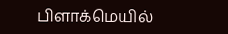பிளாக்மெயில்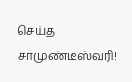செய்த சாமுண்டீஸ்வரி!